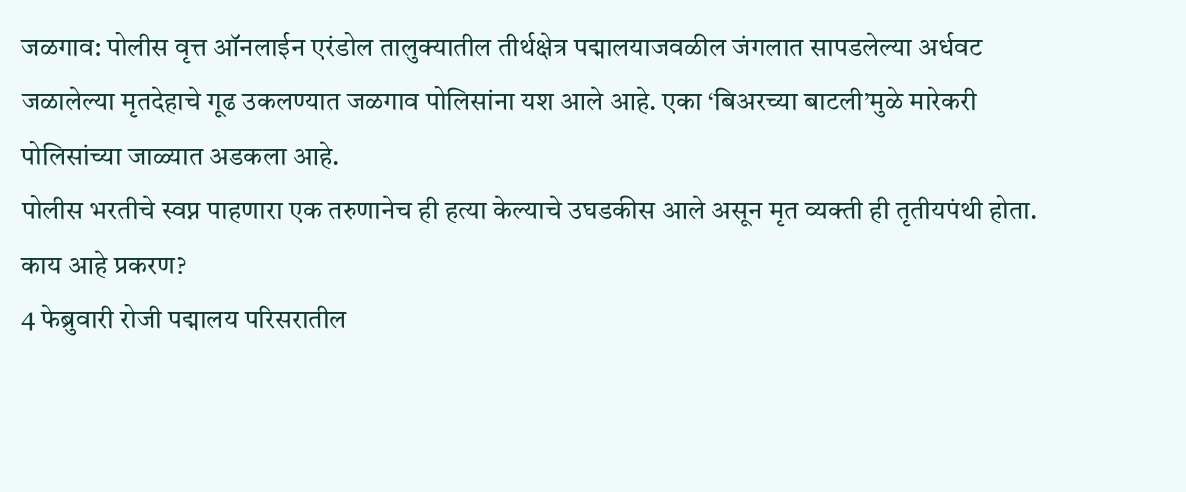जळगाव: पोलीस वृत्त ऑनलाईन एरंडोल तालुक्यातील तीर्थक्षेत्र पद्मालयाजवळील जंगलात सापडलेल्या अर्धवट जळालेल्या मृतदेहाचे गूढ उकलण्यात जळगाव पोलिसांना यश आले आहे. एका ‘बिअरच्या बाटली’मुळे मारेकरी पोलिसांच्या जाळ्यात अडकला आहे.
पोलीस भरतीचे स्वप्न पाहणारा एक तरुणानेच ही हत्या केल्याचे उघडकीस आले असून मृत व्यक्ती ही तृतीयपंथी होता.
काय आहे प्रकरण?
4 फेब्रुवारी रोजी पद्मालय परिसरातील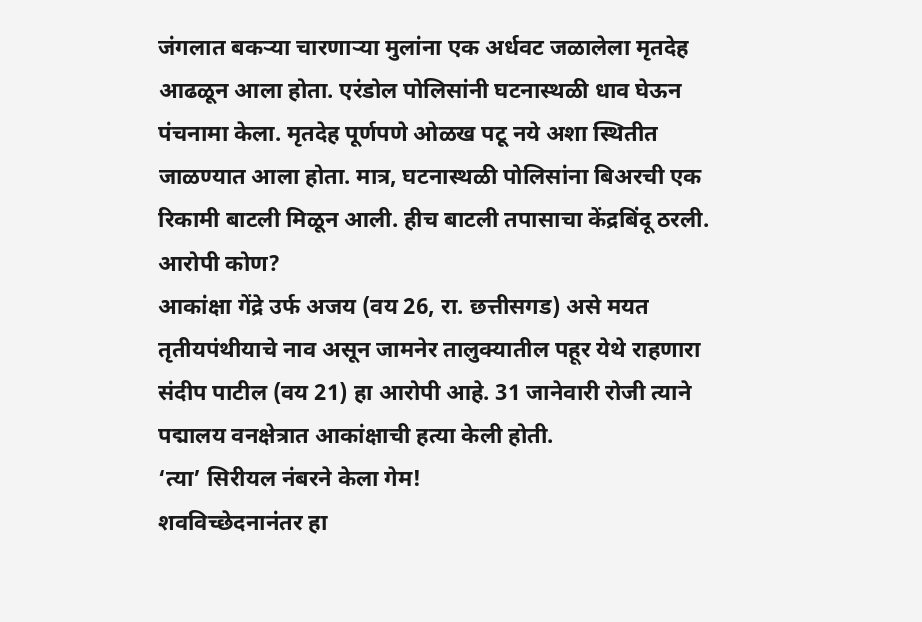जंगलात बकऱ्या चारणाऱ्या मुलांना एक अर्धवट जळालेला मृतदेह आढळून आला होता. एरंडोल पोलिसांनी घटनास्थळी धाव घेऊन पंचनामा केला. मृतदेह पूर्णपणे ओळख पटू नये अशा स्थितीत जाळण्यात आला होता. मात्र, घटनास्थळी पोलिसांना बिअरची एक रिकामी बाटली मिळून आली. हीच बाटली तपासाचा केंद्रबिंदू ठरली.
आरोपी कोण?
आकांक्षा गेंद्रे उर्फ अजय (वय 26, रा. छत्तीसगड) असे मयत तृतीयपंथीयाचे नाव असून जामनेर तालुक्यातील पहूर येथे राहणारा संदीप पाटील (वय 21) हा आरोपी आहे. 31 जानेवारी रोजी त्याने पद्मालय वनक्षेत्रात आकांक्षाची हत्या केली होती.
‘त्या’ सिरीयल नंबरने केला गेम!
शवविच्छेदनानंतर हा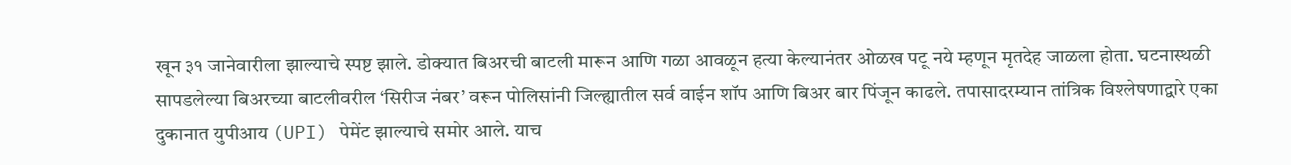खून ३१ जानेवारीला झाल्याचे स्पष्ट झाले. डोक्यात बिअरची बाटली मारून आणि गळा आवळून हत्या केल्यानंतर ओळख पटू नये म्हणून मृतदेह जाळला होता. घटनास्थळी सापडलेल्या बिअरच्या बाटलीवरील ‘सिरीज नंबर’ वरून पोलिसांनी जिल्ह्यातील सर्व वाईन शॉप आणि बिअर बार पिंजून काढले. तपासादरम्यान तांत्रिक विश्लेषणाद्वारे एका दुकानात युपीआय (UPI) पेमेंट झाल्याचे समोर आले. याच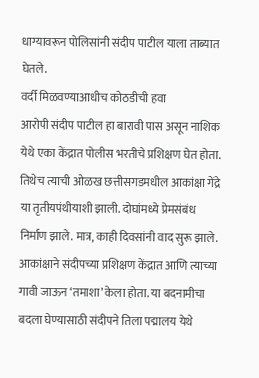धाग्यावरून पोलिसांनी संदीप पाटील याला ताब्यात घेतले.
वर्दी मिळवण्याआधीच कोठडीची हवा
आरोपी संदीप पाटील हा बारावी पास असून नाशिक येथे एका केंद्रात पोलीस भरतीचे प्रशिक्षण घेत होता. तिथेच त्याची ओळख छत्तीसगडमधील आकांक्षा गेंद्रे या तृतीयपंथीयाशी झाली. दोघांमध्ये प्रेमसंबंध निर्माण झाले. मात्र, काही दिवसांनी वाद सुरू झाले. आकांक्षाने संदीपच्या प्रशिक्षण केंद्रात आणि त्याच्या गावी जाऊन ‘तमाशा’ केला होता. या बदनामीचा बदला घेण्यासाठी संदीपने तिला पद्मालय येथे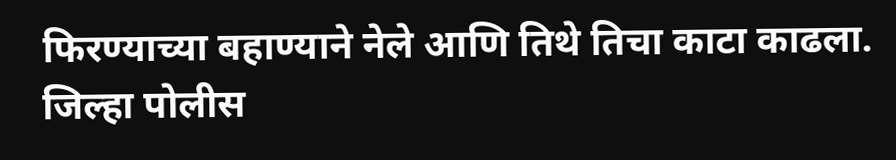फिरण्याच्या बहाण्याने नेले आणि तिथे तिचा काटा काढला.
जिल्हा पोलीस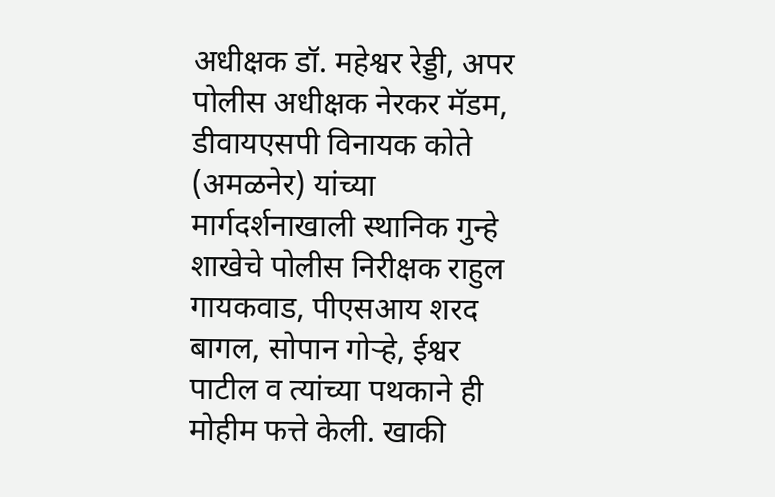अधीक्षक डॉ. महेश्वर रेड्डी, अपर पोलीस अधीक्षक नेरकर मॅडम, डीवायएसपी विनायक कोते (अमळनेर) यांच्या मार्गदर्शनाखाली स्थानिक गुन्हे शाखेचे पोलीस निरीक्षक राहुल गायकवाड, पीएसआय शरद बागल, सोपान गोऱ्हे, ईश्वर पाटील व त्यांच्या पथकाने ही मोहीम फत्ते केली. खाकी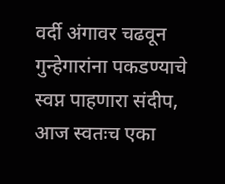वर्दी अंगावर चढवून गुन्हेगारांना पकडण्याचे स्वप्न पाहणारा संदीप, आज स्वतःच एका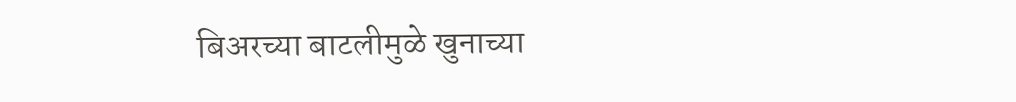बिअरच्या बाटलीमुळे खुनाच्या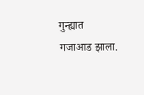गुन्ह्यात गजाआड झाला.